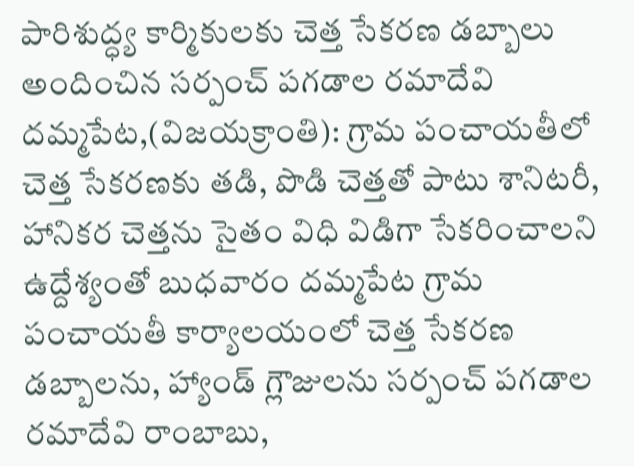పారిశుద్ధ్య కార్మికులకు చెత్త సేకరణ డబ్బాలు అందించిన సర్పంచ్ పగడాల రమాదేవి
దమ్మపేట,(విజయక్రాంతి): గ్రామ పంచాయతీలో చెత్త సేకరణకు తడి, పొడి చెత్తతో పాటు శానిటరీ, హానికర చెత్తను సైతం విధి విడిగా సేకరించాలని ఉద్దేశ్యంతో బుధవారం దమ్మపేట గ్రామ పంచాయతీ కార్యాలయంలో చెత్త సేకరణ డబ్బాలను, హ్యాండ్ గ్లౌజులను సర్పంచ్ పగడాల రమాదేవి రాంబాబు,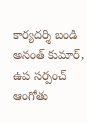కార్యదర్శి బండి అనంత్ కుమార్, ఉప సర్పంచ్ ఆంగోతు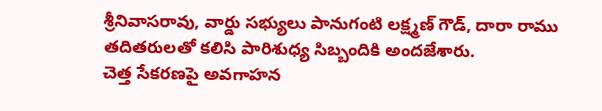శ్రీనివాసరావు, వార్డు సభ్యులు పానుగంటి లక్ష్మణ్ గౌడ్, దారా రాము తదితరులతో కలిసి పారిశుధ్య సిబ్బందికి అందజేశారు.
చెత్త సేకరణపై అవగాహన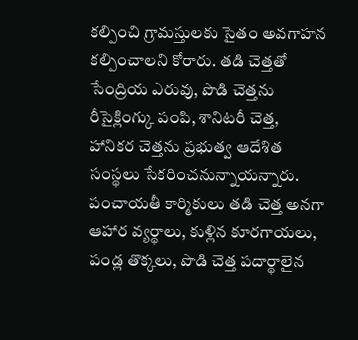కల్పించి గ్రామస్తులకు సైతం అవగాహన కల్పించాలని కోరారు. తడి చెత్తతో సేంద్రియ ఎరువు, పొడి చెత్తను రీసైక్లింగ్కు పంపి, శానిటరీ చెత్త, హానికర చెత్తను ప్రభుత్వ ఆదేశిత సంస్థలు సేకరించనున్నాయన్నారు. పంచాయతీ కార్మికులు తడి చెత్త అనగా ఆహార వ్యర్థాలు, కుళ్లిన కూరగాయలు, పండ్ల తొక్కలు, పొడి చెత్త పదార్థాలైన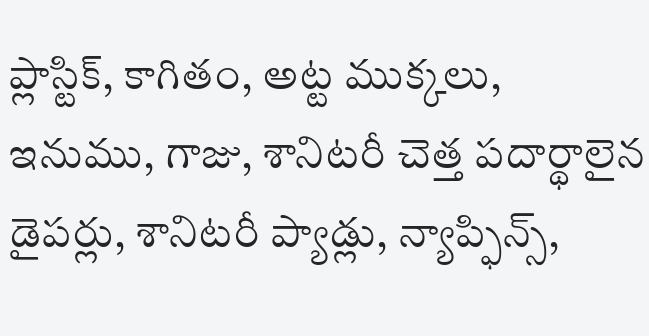ప్లాస్టిక్, కాగితం, అట్ట ముక్కలు, ఇనుము, గాజు, శానిటరీ చెత్త పదార్థాలైన డైపర్లు, శానిటరీ ప్యాడ్లు, న్యాప్ఫిన్స్,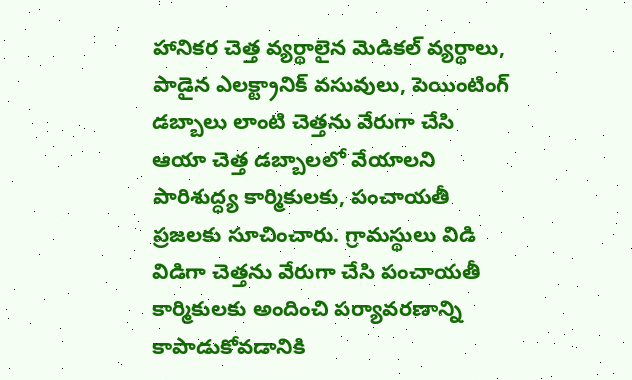హానికర చెత్త వ్యర్థాలైన మెడికల్ వ్యర్థాలు, పాడైన ఎలక్ట్రానిక్ వసువులు, పెయింటింగ్ డబ్బాలు లాంటి చెత్తను వేరుగా చేసి ఆయా చెత్త డబ్బాలలో వేయాలని పారిశుద్ధ్య కార్మికులకు, పంచాయతీ ప్రజలకు సూచించారు. గ్రామస్థులు విడి విడిగా చెత్తను వేరుగా చేసి పంచాయతీ కార్మికులకు అందించి పర్యావరణాన్ని కాపాడుకోవడానికి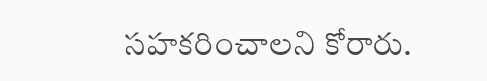సహకరించాలని కోరారు.